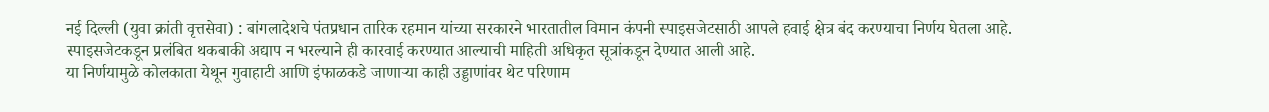नई दिल्ली (युवा क्रांती वृत्तसेवा) : बांगलादेशचे पंतप्रधान तारिक रहमान यांच्या सरकारने भारतातील विमान कंपनी स्पाइसजेटसाठी आपले हवाई क्षेत्र बंद करण्याचा निर्णय घेतला आहे. स्पाइसजेटकडून प्रलंबित थकबाकी अद्याप न भरल्याने ही कारवाई करण्यात आल्याची माहिती अधिकृत सूत्रांकडून देण्यात आली आहे.
या निर्णयामुळे कोलकाता येथून गुवाहाटी आणि इंफाळकडे जाणाऱ्या काही उड्डाणांवर थेट परिणाम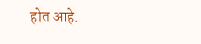होत आहे.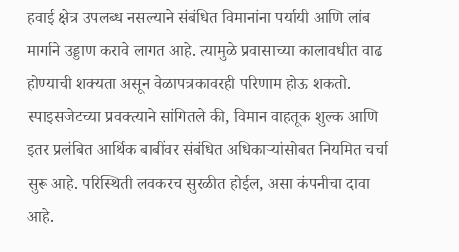हवाई क्षेत्र उपलब्ध नसल्याने संबंधित विमानांना पर्यायी आणि लांब मार्गाने उड्डाण करावे लागत आहे. त्यामुळे प्रवासाच्या कालावधीत वाढ होण्याची शक्यता असून वेळापत्रकावरही परिणाम होऊ शकतो.
स्पाइसजेटच्या प्रवक्त्याने सांगितले की, विमान वाहतूक शुल्क आणि इतर प्रलंबित आर्थिक बाबींवर संबंधित अधिकाऱ्यांसोबत नियमित चर्चा सुरू आहे. परिस्थिती लवकरच सुरळीत होईल, असा कंपनीचा दावा आहे.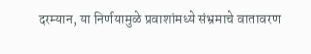दरम्यान, या निर्णयामुळे प्रवाशांमध्ये संभ्रमाचे वातावरण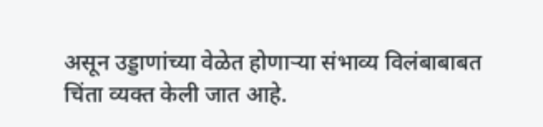असून उड्डाणांच्या वेळेत होणाऱ्या संभाव्य विलंबाबाबत चिंता व्यक्त केली जात आहे.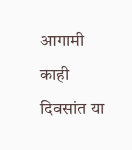आगामी काही दिवसांत या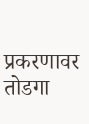प्रकरणावर तोडगा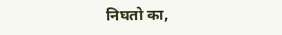निघतो का,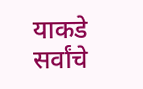याकडे सर्वांचे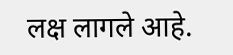लक्ष लागले आहे.